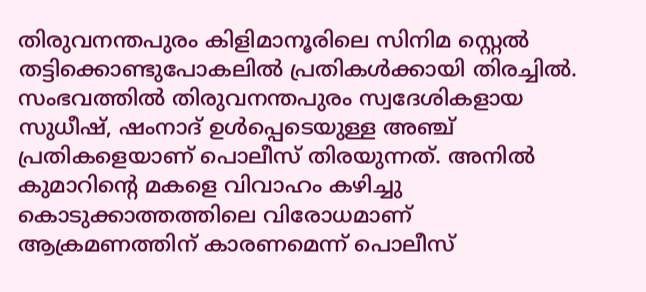തിരുവനന്തപുരം കിളിമാനൂരിലെ സിനിമ സ്റ്റെല്‍ തട്ടിക്കൊണ്ടുപോകലില്‍ പ്രതികള്‍ക്കായി തിരച്ചില്‍. സംഭവത്തില്‍ തിരുവനന്തപുരം സ്വദേശികളായ സുധീഷ്, ഷംനാദ് ഉള്‍പ്പെടെയുള്ള അഞ്ച് പ്രതികളെയാണ് പൊലീസ് തിരയുന്നത്. അനില്‍ കുമാറിന്റെ മകളെ വിവാഹം കഴിച്ചു കൊടുക്കാത്തത്തിലെ വിരോധമാണ് ആക്രമണത്തിന് കാരണമെന്ന് പൊലീസ്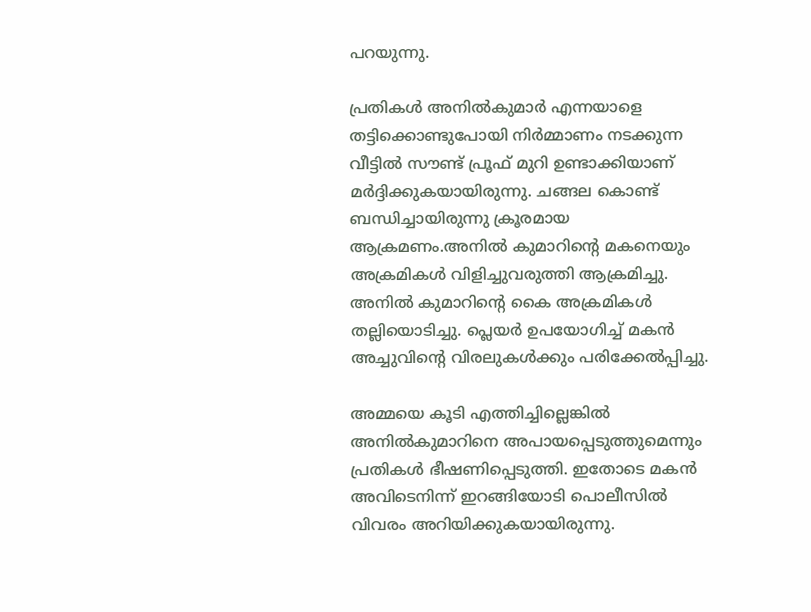പറയുന്നു.

പ്രതികള്‍ അനില്‍കുമാര്‍ എന്നയാളെ തട്ടിക്കൊണ്ടുപോയി നിര്‍മ്മാണം നടക്കുന്ന വീട്ടില്‍ സൗണ്ട് പ്രൂഫ് മുറി ഉണ്ടാക്കിയാണ് മര്‍ദ്ദിക്കുകയായിരുന്നു. ചങ്ങല കൊണ്ട് ബന്ധിച്ചായിരുന്നു ക്രൂരമായ ആക്രമണം.അനില്‍ കുമാറിന്റെ മകനെയും അക്രമികള്‍ വിളിച്ചുവരുത്തി ആക്രമിച്ചു. അനില്‍ കുമാറിന്റെ കൈ അക്രമികള്‍ തല്ലിയൊടിച്ചു. പ്ലെയര്‍ ഉപയോഗിച്ച് മകന്‍ അച്ചുവിന്റെ വിരലുകള്‍ക്കും പരിക്കേല്‍പ്പിച്ചു.

അമ്മയെ കൂടി എത്തിച്ചില്ലെങ്കില്‍ അനില്‍കുമാറിനെ അപായപ്പെടുത്തുമെന്നും പ്രതികള്‍ ഭീഷണിപ്പെടുത്തി. ഇതോടെ മകന്‍ അവിടെനിന്ന് ഇറങ്ങിയോടി പൊലീസില്‍ വിവരം അറിയിക്കുകയായിരുന്നു.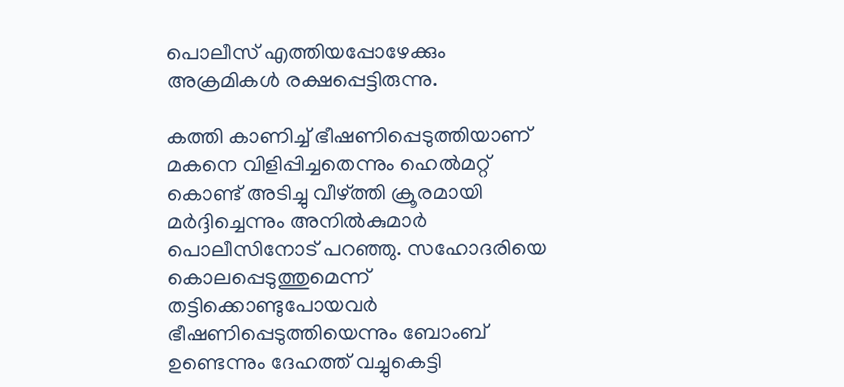പൊലീസ് എത്തിയപ്പോഴേക്കും അക്രമികള്‍ രക്ഷപ്പെട്ടിരുന്നു.

കത്തി കാണിച്ച് ഭീഷണിപ്പെടുത്തിയാണ് മകനെ വിളിപ്പിച്ചതെന്നും ഹെല്‍മറ്റ് കൊണ്ട് അടിച്ചു വീഴ്ത്തി ക്രൂരമായി മര്‍ദ്ദിച്ചെന്നും അനില്‍കുമാര്‍ പൊലീസിനോട് പറഞ്ഞു. സഹോദരിയെ കൊലപ്പെടുത്തുമെന്ന് തട്ടിക്കൊണ്ടുപോയവര്‍ ഭീഷണിപ്പെടുത്തിയെന്നും ബോംബ് ഉണ്ടെന്നും ദേഹത്ത് വച്ചുകെട്ടി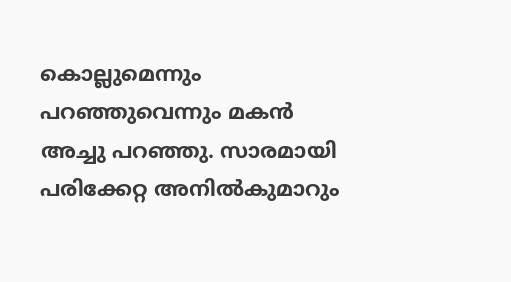കൊല്ലുമെന്നും പറഞ്ഞുവെന്നും മകന്‍ അച്ചു പറഞ്ഞു. സാരമായി പരിക്കേറ്റ അനില്‍കുമാറും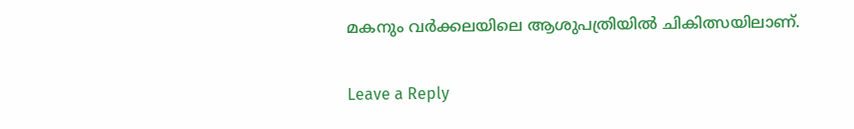മകനും വര്‍ക്കലയിലെ ആശുപത്രിയില്‍ ചികിത്സയിലാണ്.

Leave a Reply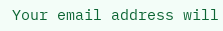Your email address will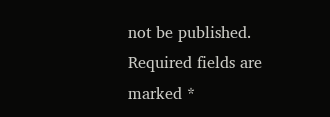not be published. Required fields are marked *